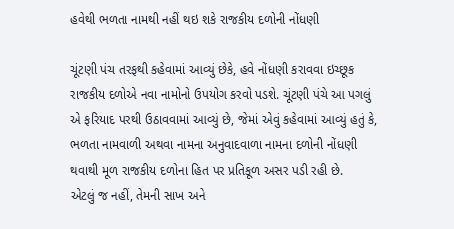હવેથી ભળતા નામથી નહીં થઇ શકે રાજકીય દળોની નોંધણી

ચૂંટણી પંચ તરફથી કહેવામાં આવ્યું છેકે, હવે નોંધણી કરાવવા ઇચ્છૂક રાજકીય દળોએ નવા નામોનો ઉપયોગ કરવો પડશે. ચૂંટણી પંચે આ પગલું એ ફરિયાદ પરથી ઉઠાવવામાં આવ્યું છે, જેમાં એવું કહેવામાં આવ્યું હતું કે, ભળતા નામવાળી અથવા નામના અનુવાદવાળા નામના દળોની નોંધણી થવાથી મૂળ રાજકીય દળોના હિત પર પ્રતિકૂળ અસર પડી રહી છે.
એટલું જ નહીં, તેમની સાખ અને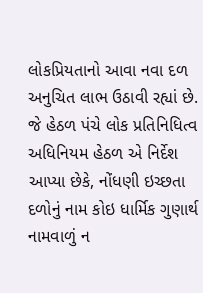લોકપ્રિયતાનો આવા નવા દળ અનુચિત લાભ ઉઠાવી રહ્યાં છે. જે હેઠળ પંચે લોક પ્રતિનિધિત્વ અધિનિયમ હેઠળ એ નિર્દેશ આપ્યા છેકે, નોંધણી ઇચ્છતા દળોનું નામ કોઇ ધાર્મિક ગુણાર્થ નામવાળું ન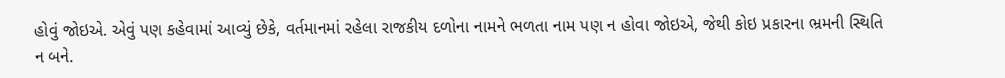હોવું જોઇએ. એવું પણ કહેવામાં આવ્યું છેકે, વર્તમાનમાં રહેલા રાજકીય દળોના નામને ભળતા નામ પણ ન હોવા જોઇએ, જેથી કોઇ પ્રકારના ભ્રમની સ્થિતિ ન બને.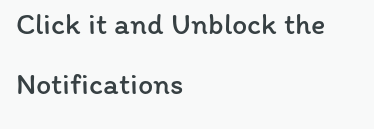Click it and Unblock the Notifications